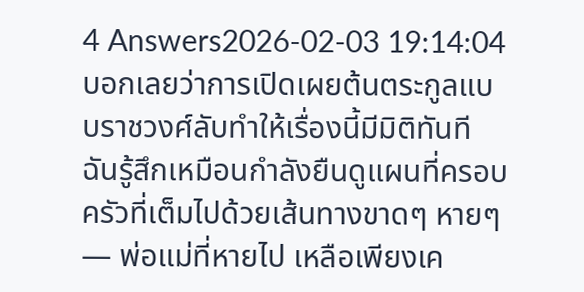4 Answers2026-02-03 19:14:04
บอกเลยว่าการเปิดเผยต้นตระกูลแบบราชวงศ์ลับทำให้เรื่องนี้มีมิติทันที
ฉันรู้สึกเหมือนกำลังยืนดูแผนที่ครอบครัวที่เต็มไปด้วยเส้นทางขาดๆ หายๆ — พ่อแม่ที่หายไป เหลือเพียงเค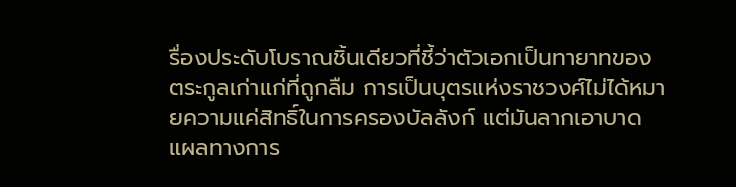รื่องประดับโบราณชิ้นเดียวที่ชี้ว่าตัวเอกเป็นทายาทของตระกูลเก่าแก่ที่ถูกลืม การเป็นบุตรแห่งราชวงศ์ไม่ได้หมายความแค่สิทธิ์ในการครองบัลลังก์ แต่มันลากเอาบาดแผลทางการ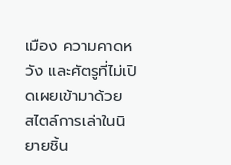เมือง ความคาดหวัง และศัตรูที่ไม่เปิดเผยเข้ามาด้วย
สไตล์การเล่าในนิยายชิ้น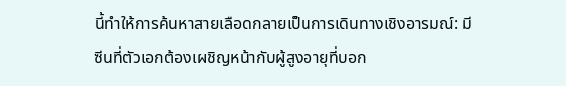นี้ทำให้การค้นหาสายเลือดกลายเป็นการเดินทางเชิงอารมณ์: มีซีนที่ตัวเอกต้องเผชิญหน้ากับผู้สูงอายุที่บอก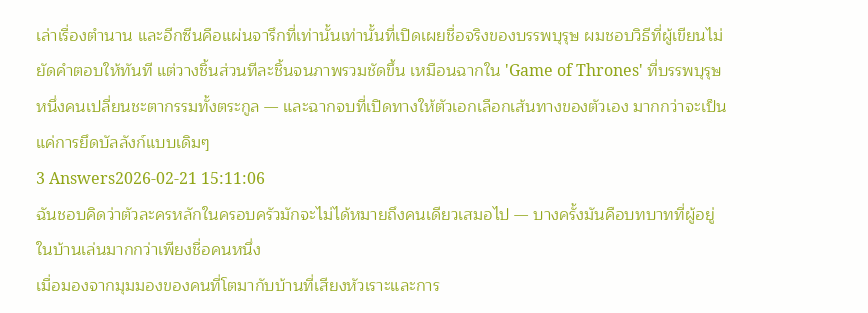เล่าเรื่องตำนาน และอีกซีนคือแผ่นจารึกที่เท่านั้นเท่านั้นที่เปิดเผยชื่อจริงของบรรพบุรุษ ผมชอบวิธีที่ผู้เขียนไม่ยัดคำตอบให้ทันที แต่วางชิ้นส่วนทีละชิ้นจนภาพรวมชัดขึ้น เหมือนฉากใน 'Game of Thrones' ที่บรรพบุรุษหนึ่งคนเปลี่ยนชะตากรรมทั้งตระกูล — และฉากจบที่เปิดทางให้ตัวเอกเลือกเส้นทางของตัวเอง มากกว่าจะเป็นแค่การยึดบัลลังก์แบบเดิมๆ
3 Answers2026-02-21 15:11:06
ฉันชอบคิดว่าตัวละครหลักในครอบครัวมักจะไม่ได้หมายถึงคนเดียวเสมอไป — บางครั้งมันคือบทบาทที่ผู้อยู่ในบ้านเล่นมากกว่าเพียงชื่อคนหนึ่ง
เมื่อมองจากมุมมองของคนที่โตมากับบ้านที่เสียงหัวเราะและการ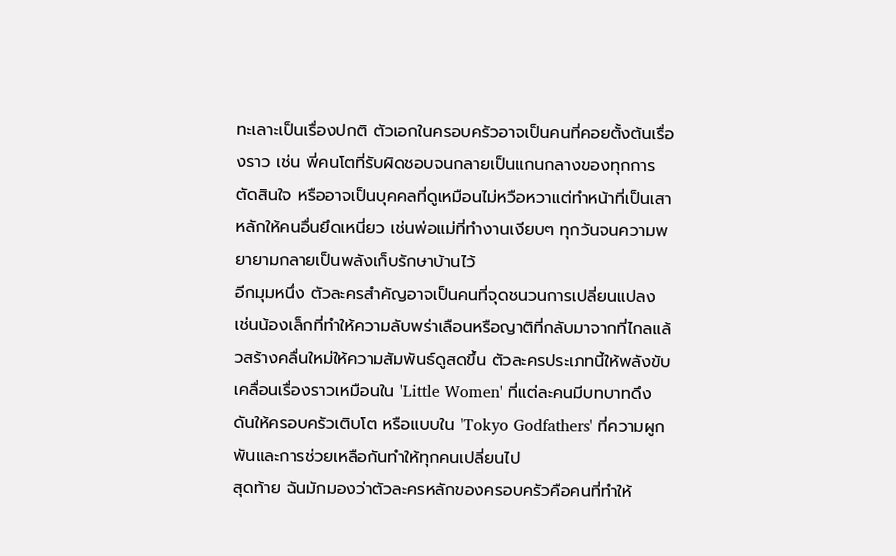ทะเลาะเป็นเรื่องปกติ ตัวเอกในครอบครัวอาจเป็นคนที่คอยตั้งต้นเรื่องราว เช่น พี่คนโตที่รับผิดชอบจนกลายเป็นแกนกลางของทุกการตัดสินใจ หรืออาจเป็นบุคคลที่ดูเหมือนไม่หวือหวาแต่ทำหน้าที่เป็นเสาหลักให้คนอื่นยึดเหนี่ยว เช่นพ่อแม่ที่ทำงานเงียบๆ ทุกวันจนความพยายามกลายเป็นพลังเก็บรักษาบ้านไว้
อีกมุมหนึ่ง ตัวละครสำคัญอาจเป็นคนที่จุดชนวนการเปลี่ยนแปลง เช่นน้องเล็กที่ทำให้ความลับพร่าเลือนหรือญาติที่กลับมาจากที่ไกลแล้วสร้างคลื่นใหม่ให้ความสัมพันธ์ดูสดขึ้น ตัวละครประเภทนี้ให้พลังขับเคลื่อนเรื่องราวเหมือนใน 'Little Women' ที่แต่ละคนมีบทบาทดึงดันให้ครอบครัวเติบโต หรือแบบใน 'Tokyo Godfathers' ที่ความผูกพันและการช่วยเหลือกันทำให้ทุกคนเปลี่ยนไป
สุดท้าย ฉันมักมองว่าตัวละครหลักของครอบครัวคือคนที่ทำให้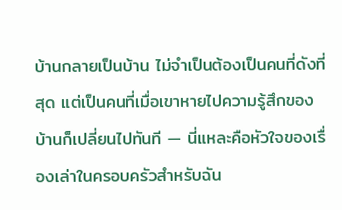บ้านกลายเป็นบ้าน ไม่จำเป็นต้องเป็นคนที่ดังที่สุด แต่เป็นคนที่เมื่อเขาหายไปความรู้สึกของบ้านก็เปลี่ยนไปทันที — นี่แหละคือหัวใจของเรื่องเล่าในครอบครัวสำหรับฉัน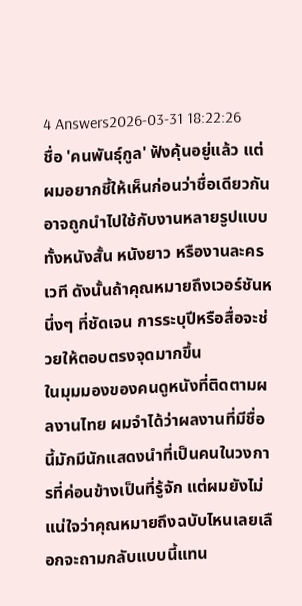4 Answers2026-03-31 18:22:26
ชื่อ 'คนพันธุ์กูล' ฟังคุ้นอยู่แล้ว แต่ผมอยากชี้ให้เห็นก่อนว่าชื่อเดียวกันอาจถูกนำไปใช้กับงานหลายรูปแบบทั้งหนังสั้น หนังยาว หรืองานละครเวที ดังนั้นถ้าคุณหมายถึงเวอร์ชันหนึ่งๆ ที่ชัดเจน การระบุปีหรือสื่อจะช่วยให้ตอบตรงจุดมากขึ้น
ในมุมมองของคนดูหนังที่ติดตามผลงานไทย ผมจำได้ว่าผลงานที่มีชื่อนี้มักมีนักแสดงนำที่เป็นคนในวงการที่ค่อนข้างเป็นที่รู้จัก แต่ผมยังไม่แน่ใจว่าคุณหมายถึงฉบับไหนเลยเลือกจะถามกลับแบบนี้แทน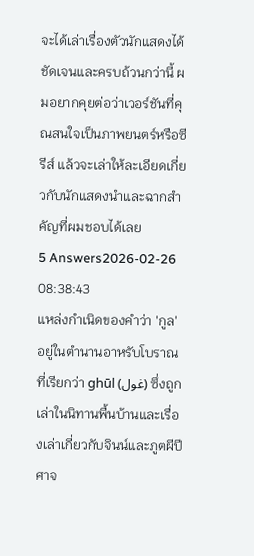จะได้เล่าเรื่องตัวนักแสดงได้ชัดเจนและครบถ้วนกว่านี้ ผมอยากคุยต่อว่าเวอร์ชันที่คุณสนใจเป็นภาพยนตร์หรือซีรีส์ แล้วจะเล่าให้ละเอียดเกี่ยวกับนักแสดงนำและฉากสำคัญที่ผมชอบได้เลย
5 Answers2026-02-26 08:38:43
แหล่งกำเนิดของคำว่า 'กูล' อยู่ในตำนานอาหรับโบราณที่เรียกว่า ghūl (غول) ซึ่งถูกเล่าในนิทานพื้นบ้านและเรื่องเล่าเกี่ยวกับจินน์และภูตผีปีศาจ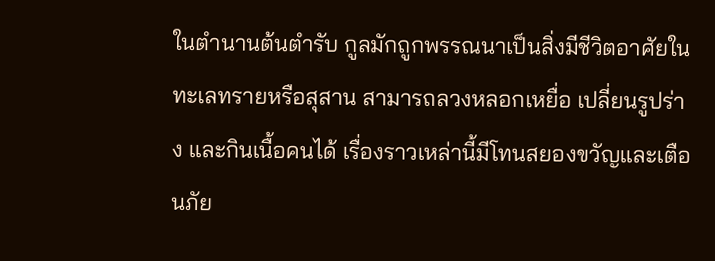ในตำนานต้นตำรับ กูลมักถูกพรรณนาเป็นสิ่งมีชีวิตอาศัยในทะเลทรายหรือสุสาน สามารถลวงหลอกเหยื่อ เปลี่ยนรูปร่าง และกินเนื้อคนได้ เรื่องราวเหล่านี้มีโทนสยองขวัญและเตือนภัย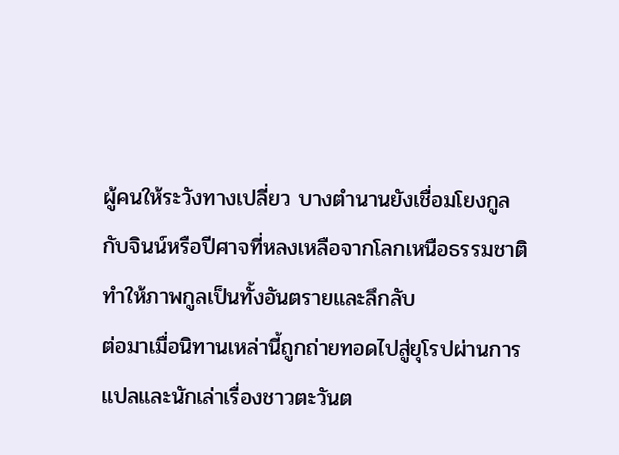ผู้คนให้ระวังทางเปลี่ยว บางตำนานยังเชื่อมโยงกูลกับจินน์หรือปีศาจที่หลงเหลือจากโลกเหนือธรรมชาติ ทำให้ภาพกูลเป็นทั้งอันตรายและลึกลับ
ต่อมาเมื่อนิทานเหล่านี้ถูกถ่ายทอดไปสู่ยุโรปผ่านการแปลและนักเล่าเรื่องชาวตะวันต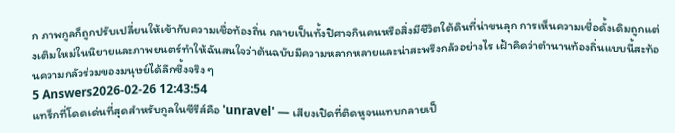ก ภาพกูลก็ถูกปรับเปลี่ยนให้เข้ากับความเชื่อท้องถิ่น กลายเป็นทั้งปิศาจกินคนหรือสิ่งมีชีวิตใต้ดินที่น่าขนลุก การเห็นความเชื่อดั้งเดิมถูกแต่งเติมใหม่ในนิยายและภาพยนตร์ทำให้ฉันสนใจว่าต้นฉบับมีความหลากหลายและน่าสะพรึงกลัวอย่างไร เฝ้าคิดว่าตำนานท้องถิ่นแบบนี้สะท้อนความกลัวร่วมของมนุษย์ได้ลึกซึ้งจริง ๆ
5 Answers2026-02-26 12:43:54
แทร็กที่โดดเด่นที่สุดสำหรับกูลในซีรีส์คือ 'unravel' — เสียงเปิดที่ติดหูจนแทบกลายเป็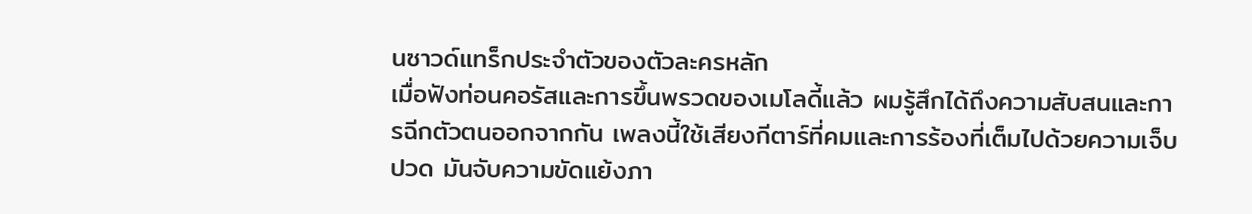นซาวด์แทร็กประจำตัวของตัวละครหลัก
เมื่อฟังท่อนคอรัสและการขึ้นพรวดของเมโลดี้แล้ว ผมรู้สึกได้ถึงความสับสนและการฉีกตัวตนออกจากกัน เพลงนี้ใช้เสียงกีตาร์ที่คมและการร้องที่เต็มไปด้วยความเจ็บปวด มันจับความขัดแย้งภา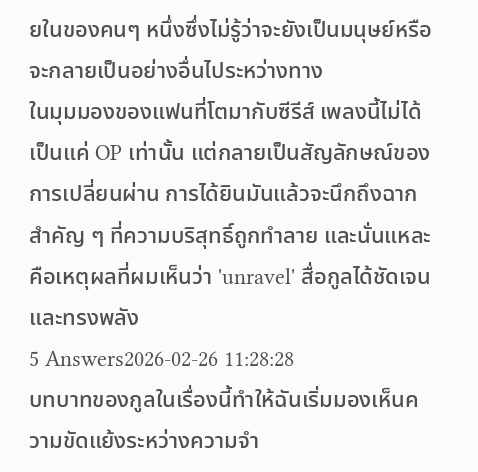ยในของคนๆ หนึ่งซึ่งไม่รู้ว่าจะยังเป็นมนุษย์หรือจะกลายเป็นอย่างอื่นไประหว่างทาง
ในมุมมองของแฟนที่โตมากับซีรีส์ เพลงนี้ไม่ได้เป็นแค่ OP เท่านั้น แต่กลายเป็นสัญลักษณ์ของการเปลี่ยนผ่าน การได้ยินมันแล้วจะนึกถึงฉากสำคัญ ๆ ที่ความบริสุทธิ์ถูกทำลาย และนั่นแหละคือเหตุผลที่ผมเห็นว่า 'unravel' สื่อกูลได้ชัดเจนและทรงพลัง
5 Answers2026-02-26 11:28:28
บทบาทของกูลในเรื่องนี้ทำให้ฉันเริ่มมองเห็นความขัดแย้งระหว่างความจำ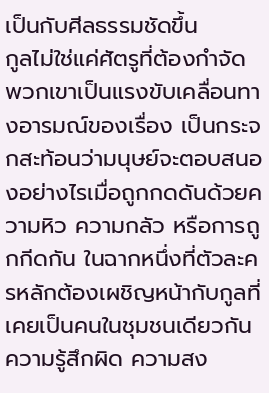เป็นกับศีลธรรมชัดขึ้น
กูลไม่ใช่แค่ศัตรูที่ต้องกำจัด พวกเขาเป็นแรงขับเคลื่อนทางอารมณ์ของเรื่อง เป็นกระจกสะท้อนว่ามนุษย์จะตอบสนองอย่างไรเมื่อถูกกดดันด้วยความหิว ความกลัว หรือการถูกกีดกัน ในฉากหนึ่งที่ตัวละครหลักต้องเผชิญหน้ากับกูลที่เคยเป็นคนในชุมชนเดียวกัน ความรู้สึกผิด ความสง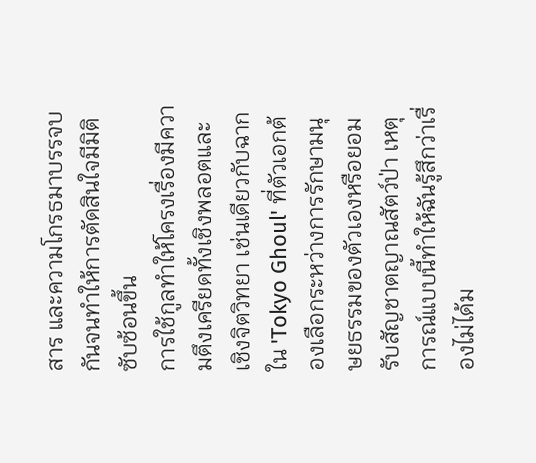สาร และความโกรธมาบรรจบกันจนทำให้การตัดสินใจมีมิติซับซ้อนขึ้น
การใช้กูลทำให้โครงเรื่องมีความตึงเครียดทั้งเชิงพลอตและเชิงจิตวิทยา เช่นเดียวกับฉากใน 'Tokyo Ghoul' ที่ตัวเอกต้องเลือกระหว่างการรักษามนุษยธรรมของตัวเองหรือยอมรับสัญชาตญาณสัตว์ป่า เหตุการณ์แบบนี้ทำให้ฉันรู้สึกว่าเรื่องไม่ได้ม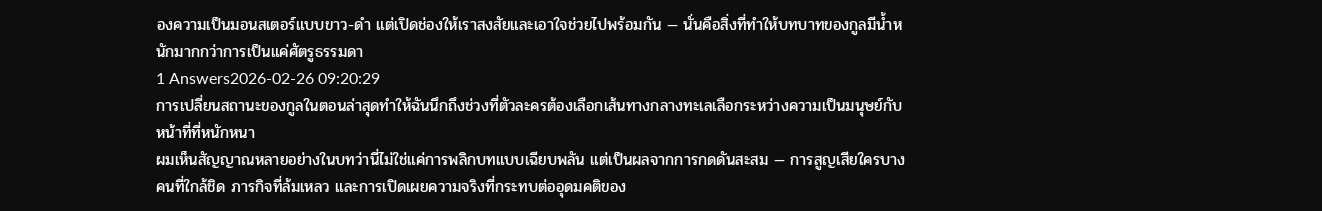องความเป็นมอนสเตอร์แบบขาว-ดำ แต่เปิดช่องให้เราสงสัยและเอาใจช่วยไปพร้อมกัน — นั่นคือสิ่งที่ทำให้บทบาทของกูลมีน้ำหนักมากกว่าการเป็นแค่ศัตรูธรรมดา
1 Answers2026-02-26 09:20:29
การเปลี่ยนสถานะของกูลในตอนล่าสุดทำให้ฉันนึกถึงช่วงที่ตัวละครต้องเลือกเส้นทางกลางทะเลเลือกระหว่างความเป็นมนุษย์กับหน้าที่ที่หนักหนา
ผมเห็นสัญญาณหลายอย่างในบทว่านี่ไม่ใช่แค่การพลิกบทแบบเฉียบพลัน แต่เป็นผลจากการกดดันสะสม — การสูญเสียใครบางคนที่ใกล้ชิด ภารกิจที่ล้มเหลว และการเปิดเผยความจริงที่กระทบต่ออุดมคติของ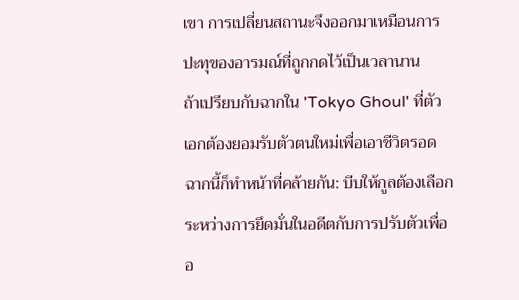เขา การเปลี่ยนสถานะจึงออกมาเหมือนการปะทุของอารมณ์ที่ถูกกดไว้เป็นเวลานาน
ถ้าเปรียบกับฉากใน 'Tokyo Ghoul' ที่ตัวเอกต้องยอมรับตัวตนใหม่เพื่อเอาชีวิตรอด ฉากนี้ก็ทำหน้าที่คล้ายกัน: บีบให้กูลต้องเลือกระหว่างการยึดมั่นในอดีตกับการปรับตัวเพื่ออ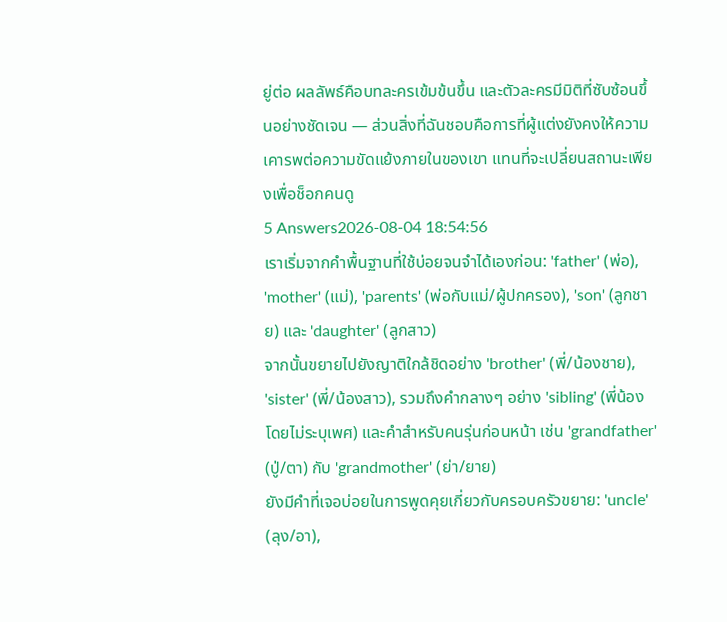ยู่ต่อ ผลลัพธ์คือบทละครเข้มข้นขึ้น และตัวละครมีมิติที่ซับซ้อนขึ้นอย่างชัดเจน — ส่วนสิ่งที่ฉันชอบคือการที่ผู้แต่งยังคงให้ความเคารพต่อความขัดแย้งภายในของเขา แทนที่จะเปลี่ยนสถานะเพียงเพื่อช็อกคนดู
5 Answers2026-08-04 18:54:56
เราเริ่มจากคำพื้นฐานที่ใช้บ่อยจนจำได้เองก่อน: 'father' (พ่อ), 'mother' (แม่), 'parents' (พ่อกับแม่/ผู้ปกครอง), 'son' (ลูกชาย) และ 'daughter' (ลูกสาว)
จากนั้นขยายไปยังญาติใกล้ชิดอย่าง 'brother' (พี่/น้องชาย), 'sister' (พี่/น้องสาว), รวมถึงคำกลางๆ อย่าง 'sibling' (พี่น้องโดยไม่ระบุเพศ) และคำสำหรับคนรุ่นก่อนหน้า เช่น 'grandfather' (ปู่/ตา) กับ 'grandmother' (ย่า/ยาย)
ยังมีคำที่เจอบ่อยในการพูดคุยเกี่ยวกับครอบครัวขยาย: 'uncle' (ลุง/อา),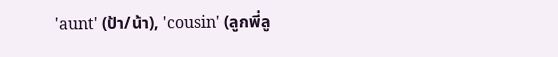'aunt' (ป้า/น้า), 'cousin' (ลูกพี่ลู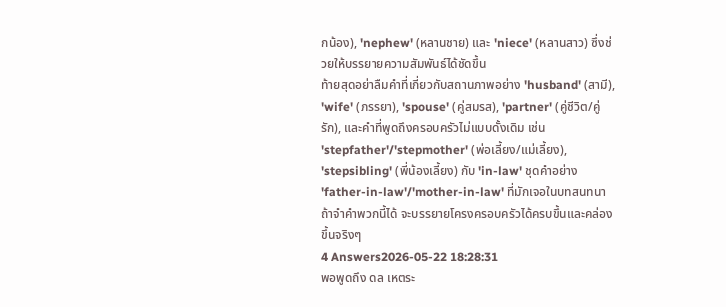กน้อง), 'nephew' (หลานชาย) และ 'niece' (หลานสาว) ซึ่งช่วยให้บรรยายความสัมพันธ์ได้ชัดขึ้น
ท้ายสุดอย่าลืมคำที่เกี่ยวกับสถานภาพอย่าง 'husband' (สามี), 'wife' (ภรรยา), 'spouse' (คู่สมรส), 'partner' (คู่ชีวิต/คู่รัก), และคำที่พูดถึงครอบครัวไม่แบบดั้งเดิม เช่น 'stepfather'/'stepmother' (พ่อเลี้ยง/แม่เลี้ยง), 'stepsibling' (พี่น้องเลี้ยง) กับ 'in-law' ชุดคำอย่าง 'father-in-law'/'mother-in-law' ที่มักเจอในบทสนทนา ถ้าจำคำพวกนี้ได้ จะบรรยายโครงครอบครัวได้ครบขึ้นและคล่องขึ้นจริงๆ
4 Answers2026-05-22 18:28:31
พอพูดถึง ดล เหตระ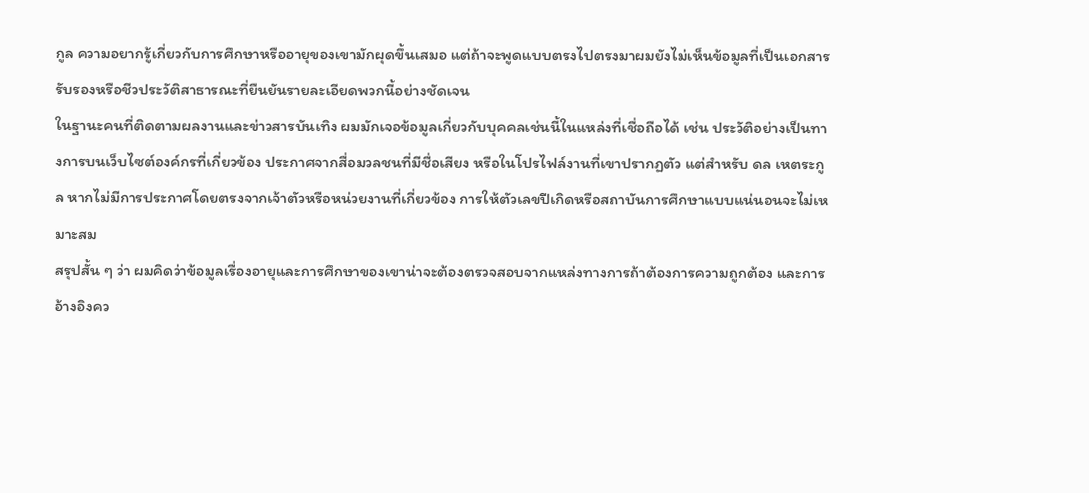กูล ความอยากรู้เกี่ยวกับการศึกษาหรืออายุของเขามักผุดขึ้นเสมอ แต่ถ้าจะพูดแบบตรงไปตรงมาผมยังไม่เห็นข้อมูลที่เป็นเอกสารรับรองหรือชีวประวัติสาธารณะที่ยืนยันรายละเอียดพวกนี้อย่างชัดเจน
ในฐานะคนที่ติดตามผลงานและข่าวสารบันเทิง ผมมักเจอข้อมูลเกี่ยวกับบุคคลเช่นนี้ในแหล่งที่เชื่อถือได้ เช่น ประวัติอย่างเป็นทางการบนเว็บไซต์องค์กรที่เกี่ยวข้อง ประกาศจากสื่อมวลชนที่มีชื่อเสียง หรือในโปรไฟล์งานที่เขาปรากฏตัว แต่สำหรับ ดล เหตระกูล หากไม่มีการประกาศโดยตรงจากเจ้าตัวหรือหน่วยงานที่เกี่ยวข้อง การให้ตัวเลขปีเกิดหรือสถาบันการศึกษาแบบแน่นอนจะไม่เหมาะสม
สรุปสั้น ๆ ว่า ผมคิดว่าข้อมูลเรื่องอายุและการศึกษาของเขาน่าจะต้องตรวจสอบจากแหล่งทางการถ้าต้องการความถูกต้อง และการอ้างอิงคว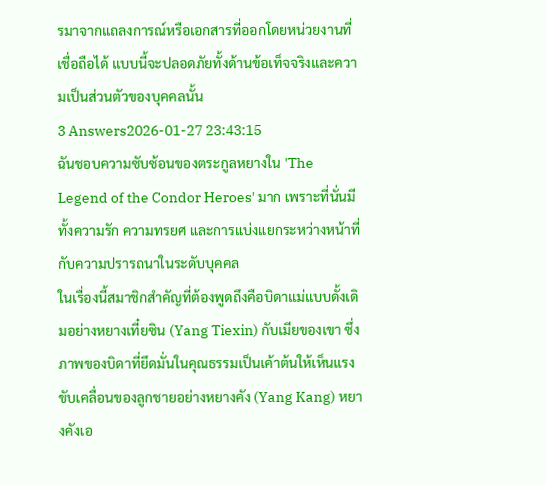รมาจากแถลงการณ์หรือเอกสารที่ออกโดยหน่วยงานที่เชื่อถือได้ แบบนี้จะปลอดภัยทั้งด้านข้อเท็จจริงและความเป็นส่วนตัวของบุคคลนั้น
3 Answers2026-01-27 23:43:15
ฉันชอบความซับซ้อนของตระกูลหยางใน 'The Legend of the Condor Heroes' มาก เพราะที่นั่นมีทั้งความรัก ความทรยศ และการแบ่งแยกระหว่างหน้าที่กับความปรารถนาในระดับบุคคล
ในเรื่องนี้สมาชิกสำคัญที่ต้องพูดถึงคือบิดาแม่แบบดั้งเดิมอย่างหยางเที๋ยซิน (Yang Tiexin) กับเมียของเขา ซึ่งภาพของบิดาที่ยึดมั่นในคุณธรรมเป็นเค้าต้นให้เห็นแรงขับเคลื่อนของลูกชายอย่างหยางคัง (Yang Kang) หยางคังเอ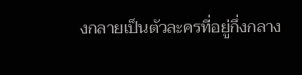งกลายเป็นตัวละครที่อยู่กึ่งกลาง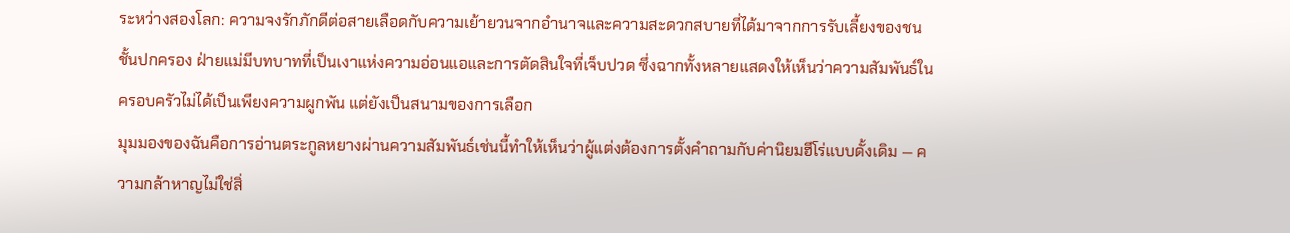ระหว่างสองโลก: ความจงรักภักดีต่อสายเลือดกับความเย้ายวนจากอำนาจและความสะดวกสบายที่ได้มาจากการรับเลี้ยงของชนชั้นปกครอง ฝ่ายแม่มีบทบาทที่เป็นเงาแห่งความอ่อนแอและการตัดสินใจที่เจ็บปวด ซึ่งฉากทั้งหลายแสดงให้เห็นว่าความสัมพันธ์ในครอบครัวไม่ได้เป็นเพียงความผูกพัน แต่ยังเป็นสนามของการเลือก
มุมมองของฉันคือการอ่านตระกูลหยางผ่านความสัมพันธ์เช่นนี้ทำให้เห็นว่าผู้แต่งต้องการตั้งคำถามกับค่านิยมฮีโร่แบบดั้งเดิม — ความกล้าหาญไม่ใช่สิ่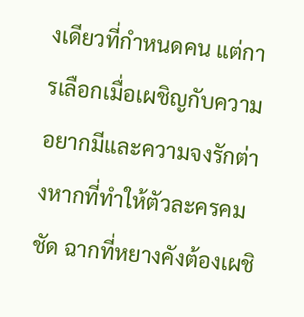งเดียวที่กำหนดคน แต่การเลือกเมื่อเผชิญกับความอยากมีและความจงรักต่างหากที่ทำให้ตัวละครคมชัด ฉากที่หยางคังต้องเผชิ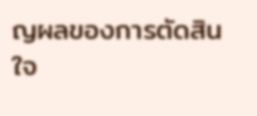ญผลของการตัดสินใจ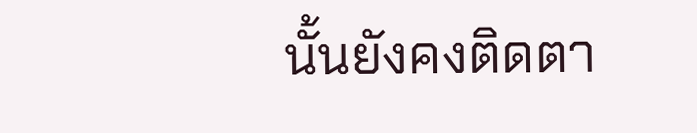นั้นยังคงติดตา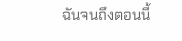ฉันจนถึงตอนนี้